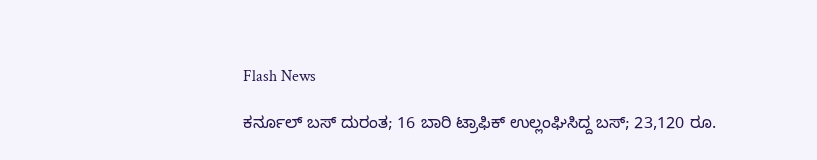Flash News

ಕರ್ನೂಲ್ ಬಸ್ ದುರಂತ; 16 ಬಾರಿ ಟ್ರಾಫಿಕ್ ಉಲ್ಲಂಘಿಸಿದ್ದ ಬಸ್; 23,120 ರೂ.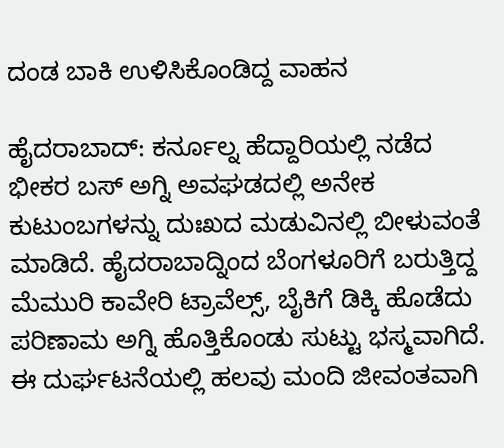ದಂಡ ಬಾಕಿ ಉಳಿಸಿಕೊಂಡಿದ್ದ ವಾಹನ

ಹೈದರಾಬಾದ್: ಕರ್ನೂಲ್ನ ಹೆದ್ದಾರಿಯಲ್ಲಿ ನಡೆದ ಭೀಕರ ಬಸ್ ಅಗ್ನಿ ಅವಘಡದಲ್ಲಿ ಅನೇಕ ಕುಟುಂಬಗಳನ್ನು ದುಃಖದ ಮಡುವಿನಲ್ಲಿ ಬೀಳುವಂತೆ ಮಾಡಿದೆ. ಹೈದರಾಬಾದ್ನಿಂದ ಬೆಂಗಳೂರಿಗೆ ಬರುತ್ತಿದ್ದ ಮೆಮುರಿ ಕಾವೇರಿ ಟ್ರಾವೆಲ್ಸ್, ಬೈಕಿಗೆ ಡಿಕ್ಕಿ ಹೊಡೆದು ಪರಿಣಾಮ ಅಗ್ನಿ ಹೊತ್ತಿಕೊಂಡು ಸುಟ್ಟು ಭಸ್ಮವಾಗಿದೆ. ಈ ದುರ್ಘಟನೆಯಲ್ಲಿ ಹಲವು ಮಂದಿ ಜೀವಂತವಾಗಿ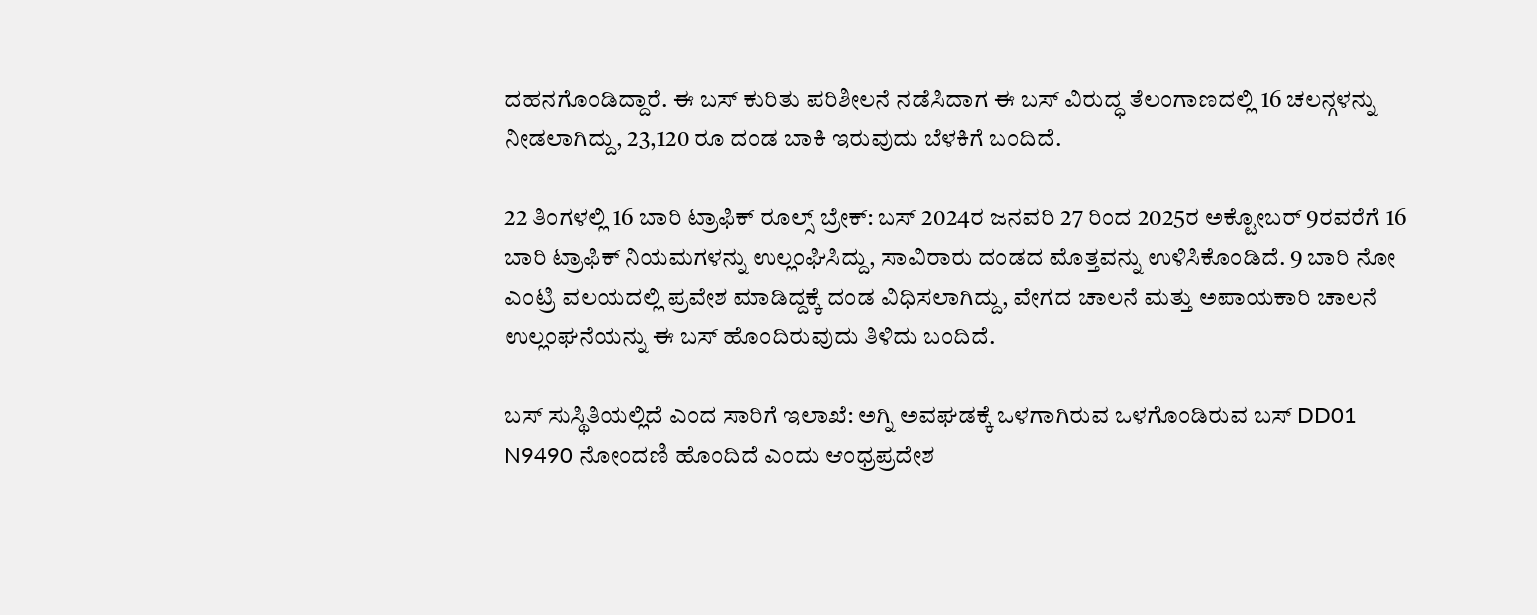ದಹನಗೊಂಡಿದ್ದಾರೆ. ಈ ಬಸ್ ಕುರಿತು ಪರಿಶೀಲನೆ ನಡೆಸಿದಾಗ ಈ ಬಸ್ ವಿರುದ್ಧ ತೆಲಂಗಾಣದಲ್ಲಿ 16 ಚಲನ್ಗಳನ್ನು ನೀಡಲಾಗಿದ್ದು, 23,120 ರೂ ದಂಡ ಬಾಕಿ ಇರುವುದು ಬೆಳಕಿಗೆ ಬಂದಿದೆ.

22 ತಿಂಗಳಲ್ಲಿ 16 ಬಾರಿ ಟ್ರಾಫಿಕ್ ರೂಲ್ಸ್ ಬ್ರೇಕ್: ಬಸ್ 2024ರ ಜನವರಿ 27 ರಿಂದ 2025ರ ಅಕ್ಟೋಬರ್ 9ರವರೆಗೆ 16 ಬಾರಿ ಟ್ರಾಫಿಕ್ ನಿಯಮಗಳನ್ನು ಉಲ್ಲಂಘಿಸಿದ್ದು, ಸಾವಿರಾರು ದಂಡದ ಮೊತ್ತವನ್ನು ಉಳಿಸಿಕೊಂಡಿದೆ. 9 ಬಾರಿ ನೋ ಎಂಟ್ರಿ ವಲಯದಲ್ಲಿ ಪ್ರವೇಶ ಮಾಡಿದ್ದಕ್ಕೆ ದಂಡ ವಿಧಿಸಲಾಗಿದ್ದು, ವೇಗದ ಚಾಲನೆ ಮತ್ತು ಅಪಾಯಕಾರಿ ಚಾಲನೆ ಉಲ್ಲಂಘನೆಯನ್ನು ಈ ಬಸ್ ಹೊಂದಿರುವುದು ತಿಳಿದು ಬಂದಿದೆ.

ಬಸ್ ಸುಸ್ಥಿತಿಯಲ್ಲಿದೆ ಎಂದ ಸಾರಿಗೆ ಇಲಾಖೆ: ಅಗ್ನಿ ಅವಘಡಕ್ಕೆ ಒಳಗಾಗಿರುವ ಒಳಗೊಂಡಿರುವ ಬಸ್ DD01 N9490 ನೋಂದಣಿ ಹೊಂದಿದೆ ಎಂದು ಆಂಧ್ರಪ್ರದೇಶ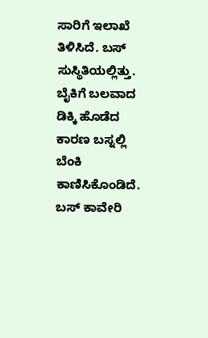ಸಾರಿಗೆ ಇಲಾಖೆ ತಿಳಿಸಿದೆ. ಬಸ್ ಸುಸ್ಥಿತಿಯಲ್ಲಿತ್ತು. ಬೈಕಿಗೆ ಬಲವಾದ ಡಿಕ್ಕಿ ಹೊಡೆದ ಕಾರಣ ಬಸ್ನಲ್ಲಿ ಬೆಂಕಿ ಕಾಣಿಸಿಕೊಂಡಿದೆ. ಬಸ್ ಕಾವೇರಿ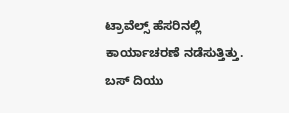ಟ್ರಾವೆಲ್ಸ್ ಹೆಸರಿನಲ್ಲಿ ಕಾರ್ಯಾಚರಣೆ ನಡೆಸುತ್ತಿತ್ತು. ಬಸ್ ದಿಯು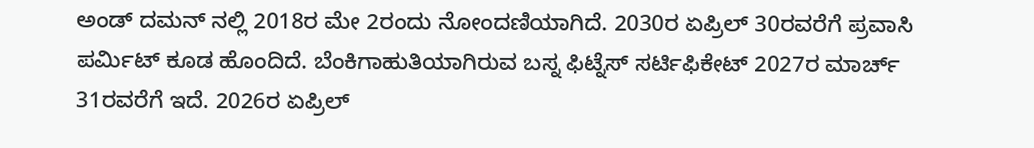ಅಂಡ್ ದಮನ್ ನಲ್ಲಿ 2018ರ ಮೇ 2ರಂದು ನೋಂದಣಿಯಾಗಿದೆ. 2030ರ ಏಪ್ರಿಲ್ 30ರವರೆಗೆ ಪ್ರವಾಸಿ ಪರ್ಮಿಟ್ ಕೂಡ ಹೊಂದಿದೆ. ಬೆಂಕಿಗಾಹುತಿಯಾಗಿರುವ ಬಸ್ನ ಫಿಟ್ನೆಸ್ ಸರ್ಟಿಫಿಕೇಟ್ 2027ರ ಮಾರ್ಚ್ 31ರವರೆಗೆ ಇದೆ. 2026ರ ಏಪ್ರಿಲ್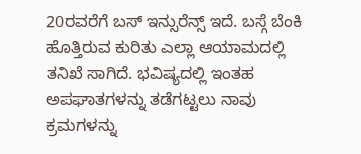20ರವರೆಗೆ ಬಸ್ ಇನ್ಸುರೆನ್ಸ್ ಇದೆ. ಬಸ್ಗೆ ಬೆಂಕಿ ಹೊತ್ತಿರುವ ಕುರಿತು ಎಲ್ಲಾ ಆಯಾಮದಲ್ಲಿ ತನಿಖೆ ಸಾಗಿದೆ. ಭವಿಷ್ಯದಲ್ಲಿ ಇಂತಹ ಅಪಘಾತಗಳನ್ನು ತಡೆಗಟ್ಟಲು ನಾವು ಕ್ರಮಗಳನ್ನು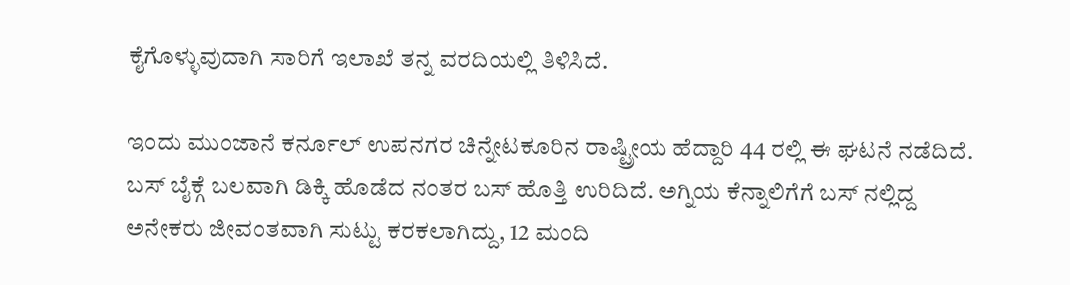ಕೈಗೊಳ್ಳುವುದಾಗಿ ಸಾರಿಗೆ ಇಲಾಖೆ ತನ್ನ ವರದಿಯಲ್ಲಿ ತಿಳಿಸಿದೆ.

ಇಂದು ಮುಂಜಾನೆ ಕರ್ನೂಲ್ ಉಪನಗರ ಚಿನ್ನೇಟಕೂರಿನ ರಾಷ್ಟ್ರೀಯ ಹೆದ್ದಾರಿ 44 ರಲ್ಲಿ ಈ ಘಟನೆ ನಡೆದಿದೆ. ಬಸ್ ಬೈಕ್ಗೆ ಬಲವಾಗಿ ಡಿಕ್ಕಿ ಹೊಡೆದ ನಂತರ ಬಸ್ ಹೊತ್ತಿ ಉರಿದಿದೆ. ಅಗ್ನಿಯ ಕೆನ್ನಾಲಿಗೆಗೆ ಬಸ್ ನಲ್ಲಿದ್ದ ಅನೇಕರು ಜೀವಂತವಾಗಿ ಸುಟ್ಟು ಕರಕಲಾಗಿದ್ದು, 12 ಮಂದಿ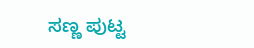ಸಣ್ಣ ಪುಟ್ಟ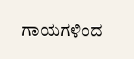ಗಾಯಗಳಿಂದ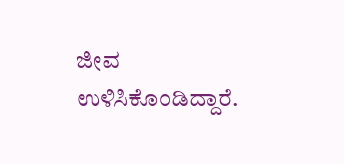ಜೀವ ಉಳಿಸಿಕೊಂಡಿದ್ದಾರೆ.